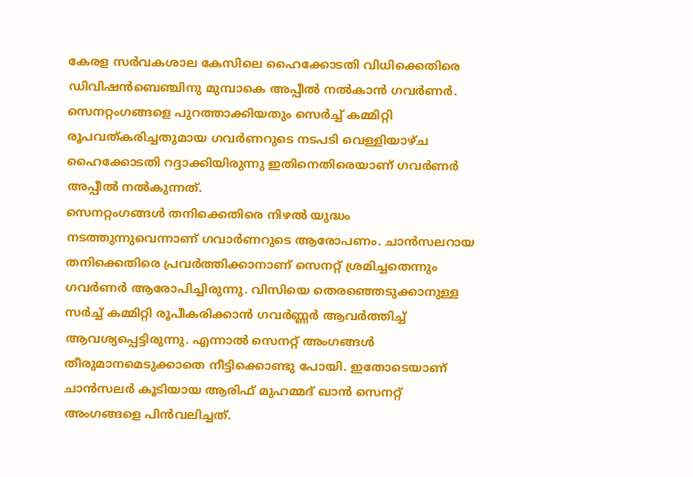കേരള സർവകശാല കേസിലെ ഹൈക്കോടതി വിധിക്കെതിരെ ഡിവിഷൻബെഞ്ചിനു മുമ്പാകെ അപ്പീൽ നൽകാൻ ഗവർണർ. സെനറ്റംഗങ്ങളെ പുറത്താക്കിയതും സെർച്ച് കമ്മിറ്റി രൂപവത്കരിച്ചതുമായ ഗവർണറുടെ നടപടി വെള്ളിയാഴ്ച ഹൈക്കോടതി റദ്ദാക്കിയിരുന്നു ഇതിനെതിരെയാണ് ഗവർണർ അപ്പീൽ നൽകുന്നത്.
സെനറ്റംഗങ്ങൾ തനിക്കെതിരെ നിഴൽ യുദ്ധം നടത്തുന്നുവെന്നാണ് ഗവാർണറുടെ ആരോപണം. ചാൻസലറായ തനിക്കെതിരെ പ്രവർത്തിക്കാനാണ് സെനറ്റ് ശ്രമിച്ചതെന്നും ഗവർണർ ആരോപിച്ചിരുന്നു. വിസിയെ തെരഞ്ഞെടുക്കാനുള്ള സർച്ച് കമ്മിറ്റി രൂപീകരിക്കാൻ ഗവർണ്ണർ ആവർത്തിച്ച് ആവശ്യപ്പെട്ടിരുന്നു. എന്നാൽ സെനറ്റ് അംഗങ്ങൾ തീരുമാനമെടുക്കാതെ നീട്ടിക്കൊണ്ടു പോയി. ഇതോടെയാണ് ചാൻസലർ കൂടിയായ ആരിഫ് മുഹമ്മദ് ഖാൻ സെനറ്റ് അംഗങ്ങളെ പിൻവലിച്ചത്.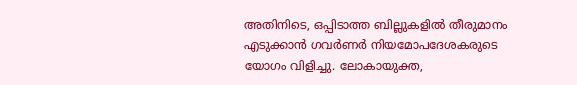അതിനിടെ, ഒപ്പിടാത്ത ബില്ലുകളിൽ തീരുമാനം എടുക്കാൻ ഗവർണർ നിയമോപദേശകരുടെ യോഗം വിളിച്ചു. ലോകായുക്ത,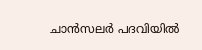ചാൻസലർ പദവിയിൽ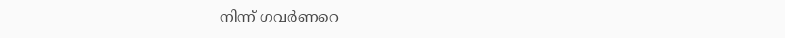നിന്ന് ഗവർണറെ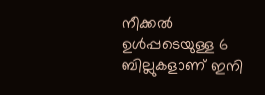നീക്കൽ ഉൾപ്പടെയുള്ള 6 ബില്ലുകളാണ് ഇനി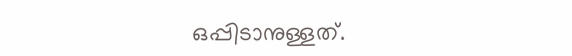ഒപ്പിടാനുള്ളത്.